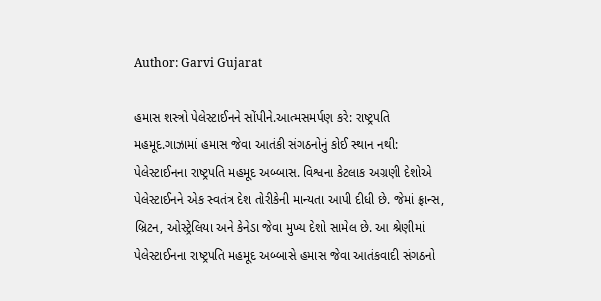Author: Garvi Gujarat

હમાસ શસ્ત્રો પેલેસ્ટાઈનને સોંપીને.આત્મસમર્પણ કરે: રાષ્ટ્રપતિ મહમૂદ.ગાઝામાં હમાસ જેવા આતંકી સંગઠનોનું કોઈ સ્થાન નથી: પેલેસ્ટાઈનના રાષ્ટ્રપતિ મહમૂદ અબ્બાસ. વિશ્વના કેટલાક અગ્રણી દેશોએ પેલેસ્ટાઈનને એક સ્વતંત્ર દેશ તોરીકેની માન્યતા આપી દીધી છે. જેમાં ફ્રાન્સ, બ્રિટન, ઓસ્ટ્રેલિયા અને કેનેડા જેવા મુખ્ય દેશો સામેલ છે. આ શ્રેણીમાં પેલેસ્ટાઈનના રાષ્ટ્રપતિ મહમૂદ અબ્બાસે હમાસ જેવા આતંકવાદી સંગઠનો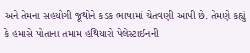અને તેમના સહયોગી જૂથોને કડક ભાષામાં ચેતવણી આપી છે. તેમણે કહ્યું કે હમાસે પોતાના તમામ હથિયારો પેલેસ્ટાઈનની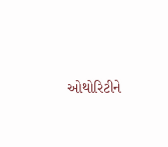ઓથોરિટીને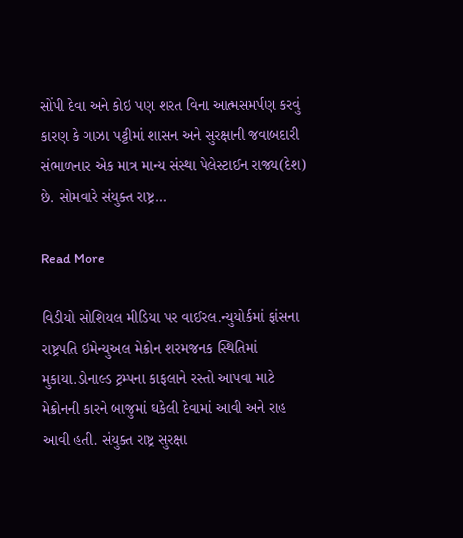સોંપી દેવા અને કોઇ પણ શરત વિના આત્મસમર્પણ કરવું કારણ કે ગાઝા પટ્ટીમાં શાસન અને સુરક્ષાની જવાબદારી સંભાળનાર એક માત્ર માન્ય સંસ્થા પેલેસ્ટાઈન રાજ્ય(દેશ) છે. સોમવારે સંયુક્ત રાષ્ટ્ર…

Read More

વિડીયો સોશિયલ મીડિયા પર વાઈરલ.ન્યુયોર્કમાં ફાંસના રાષ્ટ્રપતિ ઇમેન્યુઅલ મેક્રોન શરમજનક સ્થિતિમાં મુકાયા.ડોનાલ્ડ ટ્રમ્પના કાફલાને રસ્તો આપવા માટે મેક્રોનની કારને બાજુમાં ઘકેલી દેવામાં આવી અને રાહ આવી હતી. સંયુક્ત રાષ્ટ્ર સુરક્ષા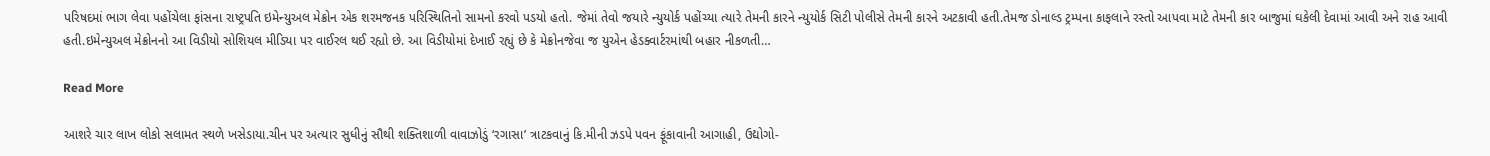પરિષદમાં ભાગ લેવા પહોંચેલા ફાંસના રાષ્ટ્રપતિ ઇમેન્યુઅલ મેક્રોન એક શરમજનક પરિસ્થિતિનો સામનો કરવો પડયો હતો. જેમાં તેવો જયારે ન્યુયોર્ક પહોંચ્યા ત્યારે તેમની કારને ન્યુયોર્ક સિટી પોલીસે તેમની કારને અટકાવી હતી.તેમજ ડોનાલ્ડ ટ્રમ્પના કાફલાને રસ્તો આપવા માટે તેમની કાર બાજુમાં ઘકેલી દેવામાં આવી અને રાહ આવી હતી.ઇમેન્યુઅલ મેક્રોનનો આ વિડીયો સોશિયલ મીડિયા પર વાઈરલ થઈ રહ્યો છે. આ વિડીયોમાં દેખાઈ રહ્યું છે કે મેક્રોનજેવા જ યુએન હેડક્વાર્ટરમાંથી બહાર નીકળતી…

Read More

આશરે ચાર લાખ લોકો સલામત સ્થળે ખસેડાયા.ચીન પર અત્યાર સુધીનું સૌથી શક્તિશાળી વાવાઝોડું ‘રગાસા’ ત્રાટકવાનું કિ.મીની ઝડપે પવન ફૂંકાવાની આગાહી, ઉદ્યોગો-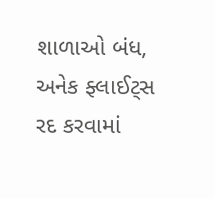શાળાઓ બંધ, અનેક ફ્લાઈટ્સ રદ કરવામાં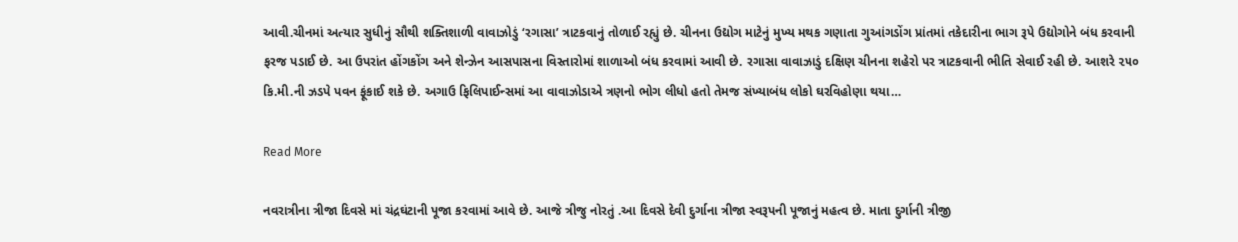આવી.ચીનમાં અત્યાર સુધીનું સૌથી શક્તિશાળી વાવાઝોડું ‘રગાસા’ ત્રાટકવાનું તોળાઈ રહ્યું છે. ચીનના ઉદ્યોગ માટેનું મુખ્ય મથક ગણાતા ગુઆંગડોંગ પ્રાંતમાં તકેદારીના ભાગ રૂપે ઉદ્યોગોને બંધ કરવાની ફરજ પડાઈ છે. આ ઉપરાંત હોંગકોંગ અને શેન્ઝેન આસપાસના વિસ્તારોમાં શાળાઓ બંધ કરવામાં આવી છે. રગાસા વાવાઝાડું દક્ષિણ ચીનના શહેરો પર ત્રાટકવાની ભીતિ સેવાઈ રહી છે. આશરે ૨૫૦ કિ.મી.ની ઝડપે પવન ફૂંકાઈ શકે છે. અગાઉ ફિલિપાઈન્સમાં આ વાવાઝોડાએ ત્રણનો ભોગ લીધો હતો તેમજ સંખ્યાબંધ લોકો ઘરવિહોણા થયા…

Read More

નવરાત્રીના ત્રીજા દિવસે માં ચંદ્રઘંટાની પૂજા કરવામાં આવે છે. આજે ત્રીજુ નોરતું .આ દિવસે દેવી દુર્ગાના ત્રીજા સ્વરૂપની પૂજાનું મહત્વ છે. માતા દુર્ગાની ત્રીજી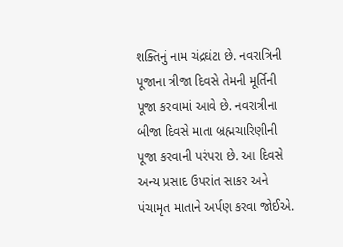શક્તિનું નામ ચંદ્રઘંટા છે. નવરાત્રિની પૂજાના ત્રીજા દિવસે તેમની મૂર્તિની પૂજા કરવામાં આવે છે. નવરાત્રીના બીજા દિવસે માતા બ્રહ્મચારિણીની પૂજા કરવાની પરંપરા છે. આ દિવસે અન્ય પ્રસાદ ઉપરાંત સાકર અને પંચામૃત માતાને અર્પણ કરવા જોઈએ.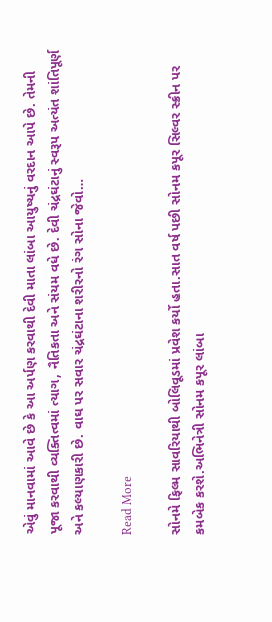એવું માનવામાં આવે છે કે આ અર્પણ કરવાથી દેવી માતા લાંબા આયુષ્યનું વરદાન આપે છે. તેમની પૂજા કરવાથી વ્યક્તિત્વમાં ત્યાગ, નૈતિકતા અને સંયમ વધે છે. દેવી ચંદ્રઘંટાનું સ્વરૂપ અત્યંત શાંતિપૂર્ણ અને કલ્યાણકારી છે. વાઘ પર સવાર ચંદ્રઘંટાના શરીરનો રંગ સોના જેવો…

Read More

સોનમે ફિલ્મ સાવરિયાથી બોલિવૂડમાં પ્રવેશ કર્યો હતા.સાત વર્ષ પછી સોનમ કપૂર સિલ્વર સ્ક્રીન પર કમબેક કરશે.અભિનેત્રી સોનમ કપૂર લાંબા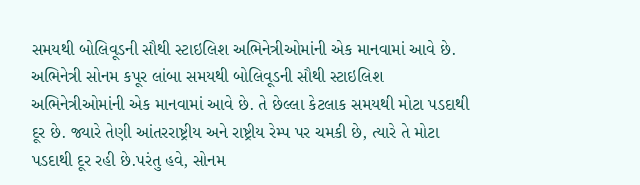સમયથી બોલિવૂડની સૌથી સ્ટાઇલિશ અભિનેત્રીઓમાંની એક માનવામાં આવે છે. અભિનેત્રી સોનમ કપૂર લાંબા સમયથી બોલિવૂડની સૌથી સ્ટાઇલિશ અભિનેત્રીઓમાંની એક માનવામાં આવે છે. તે છેલ્લા કેટલાક સમયથી મોટા પડદાથી દૂર છે. જ્યારે તેણી આંતરરાષ્ટ્રીય અને રાષ્ટ્રીય રેમ્પ પર ચમકી છે, ત્યારે તે મોટા પડદાથી દૂર રહી છે.પરંતુ હવે, સોનમ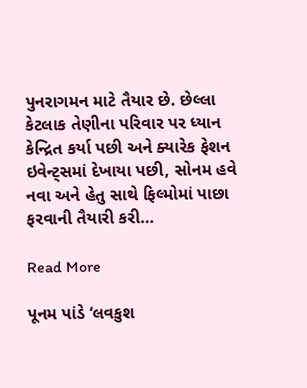પુનરાગમન માટે તૈયાર છે. છેલ્લા કેટલાક તેણીના પરિવાર પર ધ્યાન કેન્દ્રિત કર્યા પછી અને ક્યારેક ફેશન ઇવેન્ટ્સમાં દેખાયા પછી, સોનમ હવે નવા અને હેતુ સાથે ફિલ્મોમાં પાછા ફરવાની તૈયારી કરી…

Read More

પૂનમ પાંડે ‘લવકુશ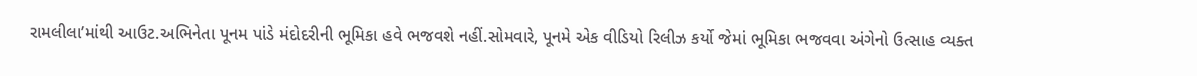રામલીલા’માંથી આઉટ.અભિનેતા પૂનમ પાંડે મંદોદરીની ભૂમિકા હવે ભજવશે નહીં.સોમવારે, પૂનમે એક વીડિયો રિલીઝ કર્યો જેમાં ભૂમિકા ભજવવા અંગેનો ઉત્સાહ વ્યક્ત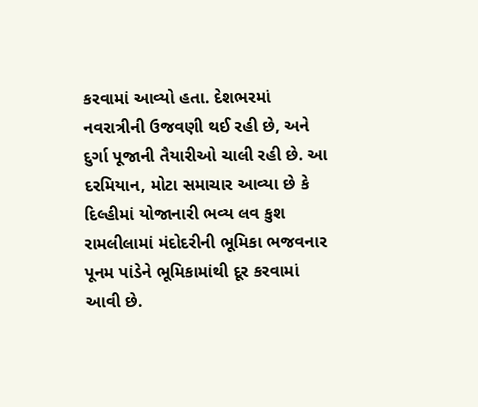કરવામાં આવ્યો હતા. દેશભરમાં નવરાત્રીની ઉજવણી થઈ રહી છે, અને દુર્ગા પૂજાની તૈયારીઓ ચાલી રહી છે. આ દરમિયાન, મોટા સમાચાર આવ્યા છે કે દિલ્હીમાં યોજાનારી ભવ્ય લવ કુશ રામલીલામાં મંદોદરીની ભૂમિકા ભજવનાર પૂનમ પાંડેને ભૂમિકામાંથી દૂર કરવામાં આવી છે.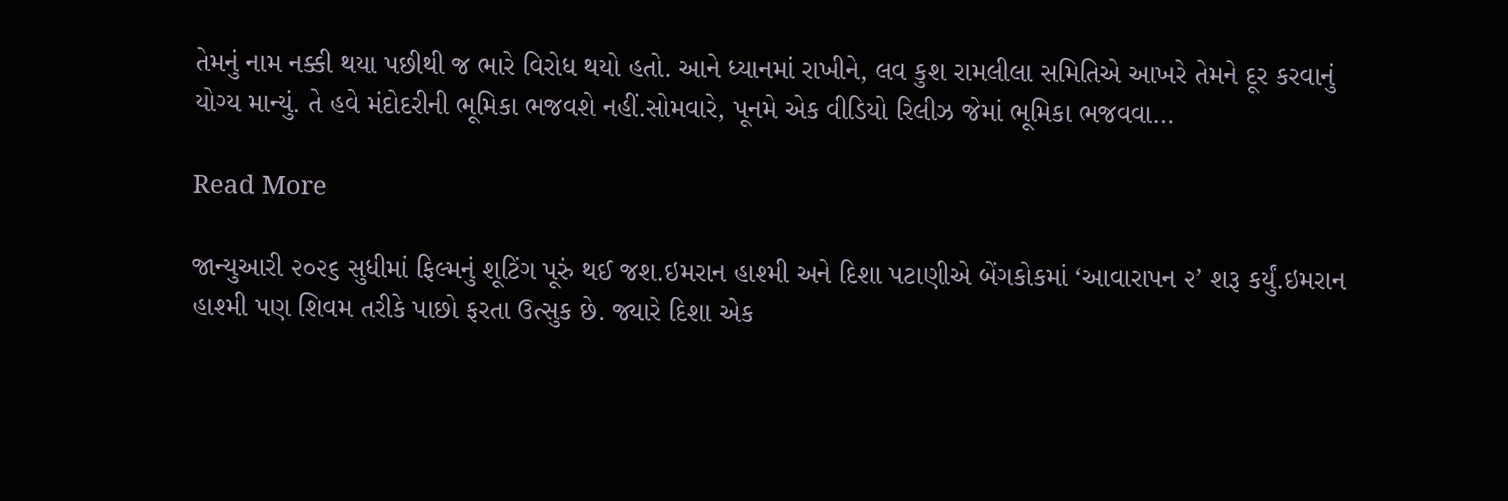તેમનું નામ નક્કી થયા પછીથી જ ભારે વિરોધ થયો હતો. આને ધ્યાનમાં રાખીને, લવ કુશ રામલીલા સમિતિએ આખરે તેમને દૂર કરવાનું યોગ્ય માન્યું. તે હવે મંદોદરીની ભૂમિકા ભજવશે નહીં.સોમવારે, પૂનમે એક વીડિયો રિલીઝ જેમાં ભૂમિકા ભજવવા…

Read More

જાન્યુઆરી ૨૦૨૬ સુધીમાં ફિલ્મનું શૂટિંગ પૂરું થઈ જશ.ઇમરાન હાશ્મી અને દિશા પટાણીએ બેંગકોકમાં ‘આવારાપન ૨’ શરૂ કર્યું.ઇમરાન હાશ્મી પણ શિવમ તરીકે પાછો ફરતા ઉત્સુક છે. જ્યારે દિશા એક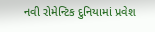નવી રોમેન્ટિક દુનિયામાં પ્રવેશ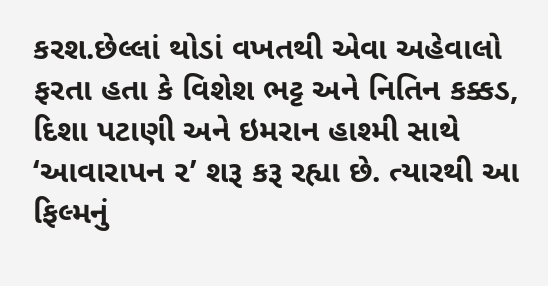કરશ.છેલ્લાં થોડાં વખતથી એવા અહેવાલો ફરતા હતા કે વિશેશ ભટ્ટ અને નિતિન કક્કડ, દિશા પટાણી અને ઇમરાન હાશ્મી સાથે ‘આવારાપન ૨’ શરૂ કરૂ રહ્યા છે. ત્યારથી આ ફિલ્મનું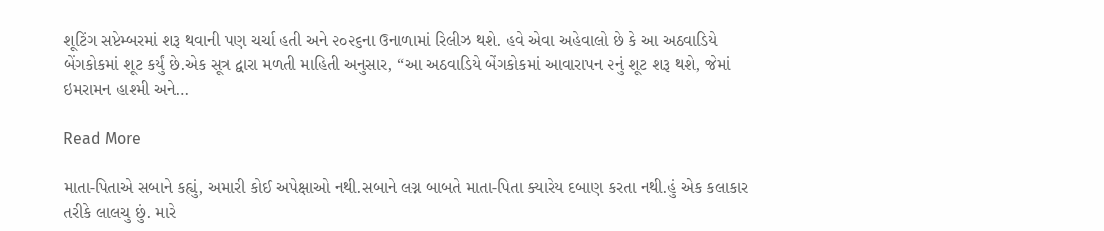શૂટિંગ સપ્ટેમ્બરમાં શરૂ થવાની પણ ચર્ચા હતી અને ૨૦૨૬ના ઉનાળામાં રિલીઝ થશે. હવે એવા અહેવાલો છે કે આ અઠવાડિયે બેંગકોકમાં શૂટ કર્યું છે.એક સૂત્ર દ્વારા મળતી માહિતી અનુસાર, “આ અઠવાડિયે બેંગકોકમાં આવારાપન ૨નું શૂટ શરૂ થશે, જેમાં ઇમરામન હાશ્મી અને…

Read More

માતા-પિતાએ સબાને કહ્યું, અમારી કોઈ અપેક્ષાઓ નથી.સબાને લગ્ન બાબતે માતા-પિતા ક્યારેય દબાણ કરતા નથી.હું એક કલાકાર તરીકે લાલચુ છું. મારે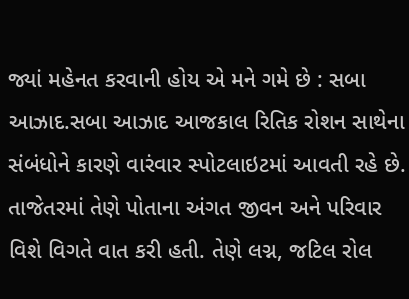જ્યાં મહેનત કરવાની હોય એ મને ગમે છે : સબા આઝાદ.સબા આઝાદ આજકાલ રિતિક રોશન સાથેના સંબંધોને કારણે વારંવાર સ્પોટલાઇટમાં આવતી રહે છે. તાજેતરમાં તેણે પોતાના અંગત જીવન અને પરિવાર વિશે વિગતે વાત કરી હતી. તેણે લગ્ન, જટિલ રોલ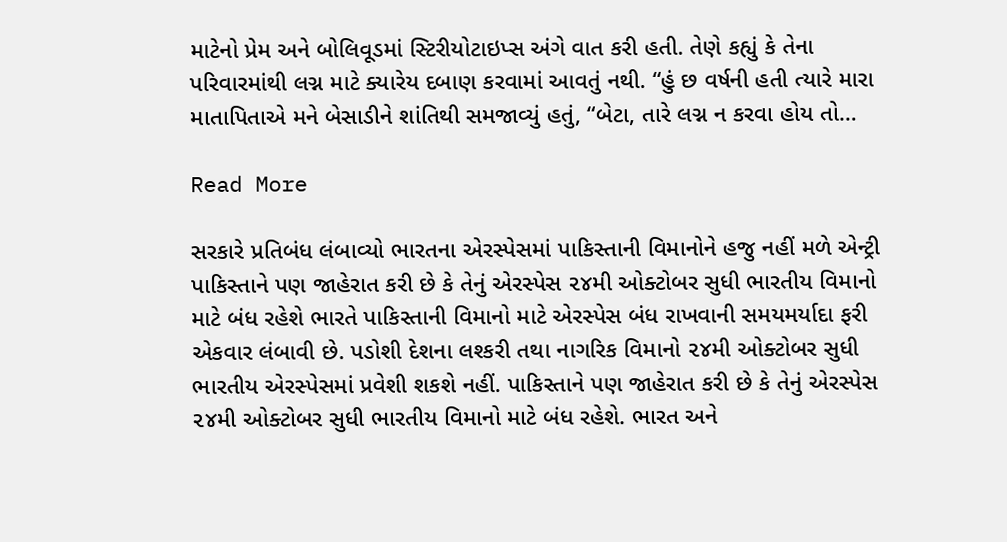માટેનો પ્રેમ અને બોલિવૂડમાં સ્ટિરીયોટાઇપ્સ અંગે વાત કરી હતી. તેણે કહ્યું કે તેના પરિવારમાંથી લગ્ન માટે ક્યારેય દબાણ કરવામાં આવતું નથી. “હું છ વર્ષની હતી ત્યારે મારા માતાપિતાએ મને બેસાડીને શાંતિથી સમજાવ્યું હતું, “બેટા, તારે લગ્ન ન કરવા હોય તો…

Read More

સરકારે પ્રતિબંધ લંબાવ્યો ભારતના એરસ્પેસમાં પાકિસ્તાની વિમાનોને હજુ નહીં મળે એન્ટ્રી પાકિસ્તાને પણ જાહેરાત કરી છે કે તેનું એરસ્પેસ ૨૪મી ઓક્ટોબર સુધી ભારતીય વિમાનો માટે બંધ રહેશે ભારતે પાકિસ્તાની વિમાનો માટે એરસ્પેસ બંધ રાખવાની સમયમર્યાદા ફરી એકવાર લંબાવી છે. પડોશી દેશના લશ્કરી તથા નાગરિક વિમાનો ૨૪મી ઓક્ટોબર સુધી ભારતીય એરસ્પેસમાં પ્રવેશી શકશે નહીં. પાકિસ્તાને પણ જાહેરાત કરી છે કે તેનું એરસ્પેસ ૨૪મી ઓક્ટોબર સુધી ભારતીય વિમાનો માટે બંધ રહેશે. ભારત અને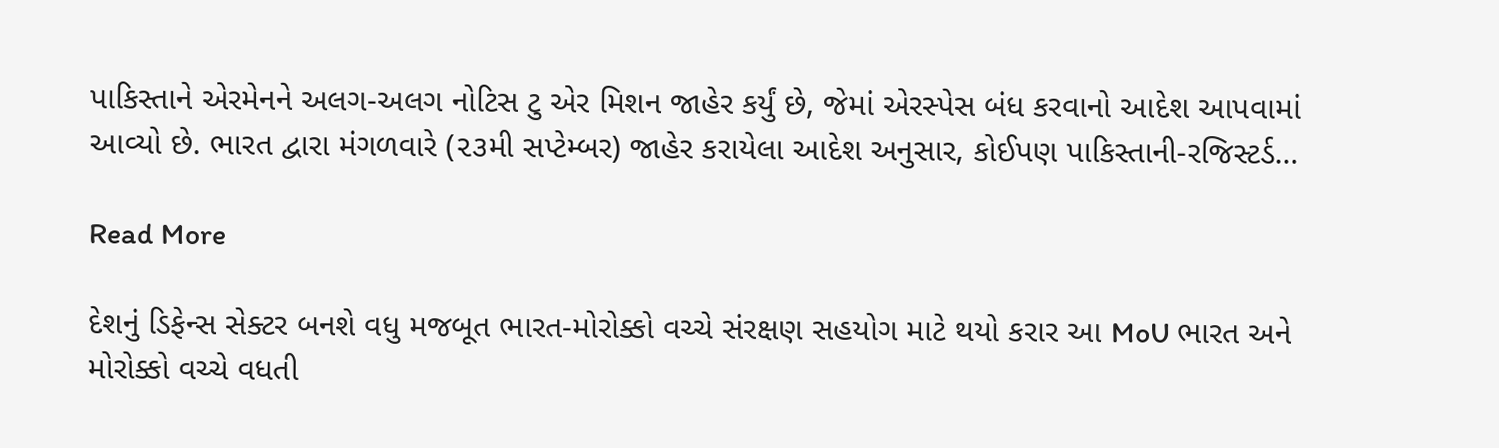પાકિસ્તાને એરમેનને અલગ-અલગ નોટિસ ટુ એર મિશન જાહેર કર્યું છે, જેમાં એરસ્પેસ બંધ કરવાનો આદેશ આપવામાં આવ્યો છે. ભારત દ્વારા મંગળવારે (૨૩મી સપ્ટેમ્બર) જાહેર કરાયેલા આદેશ અનુસાર, કોઈપણ પાકિસ્તાની-રજિસ્ટર્ડ…

Read More

દેશનું ડિફેન્સ સેક્ટર બનશે વધુ મજબૂત ભારત-મોરોક્કો વચ્ચે સંરક્ષણ સહયોગ માટે થયો કરાર આ MoU ભારત અને મોરોક્કો વચ્ચે વધતી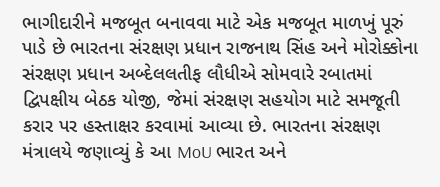ભાગીદારીને મજબૂત બનાવવા માટે એક મજબૂત માળખું પૂરું પાડે છે ભારતના સંરક્ષણ પ્રધાન રાજનાથ સિંહ અને મોરોક્કોના સંરક્ષણ પ્રધાન અબ્દેલલતીફ લૌધીએ સોમવારે રબાતમાં દ્વિપક્ષીય બેઠક યોજી, જેમાં સંરક્ષણ સહયોગ માટે સમજૂતી કરાર પર હસ્તાક્ષર કરવામાં આવ્યા છે. ભારતના સંરક્ષણ મંત્રાલયે જણાવ્યું કે આ MoU ભારત અને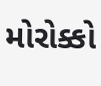મોરોક્કો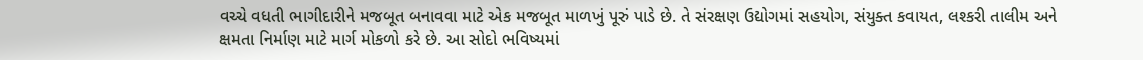વચ્ચે વધતી ભાગીદારીને મજબૂત બનાવવા માટે એક મજબૂત માળખું પૂરું પાડે છે. તે સંરક્ષણ ઉદ્યોગમાં સહયોગ, સંયુક્ત કવાયત, લશ્કરી તાલીમ અને ક્ષમતા નિર્માણ માટે માર્ગ મોકળો કરે છે. આ સોદો ભવિષ્યમાં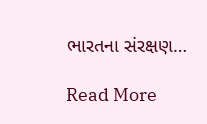ભારતના સંરક્ષણ…

Read More